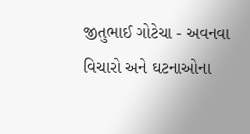જીતુભાઈ ગોટેચા - અવનવા વિચારો અને ઘટનાઓના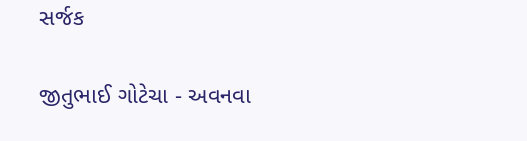સર્જક

જીતુભાઈ ગોટેચા - અવનવા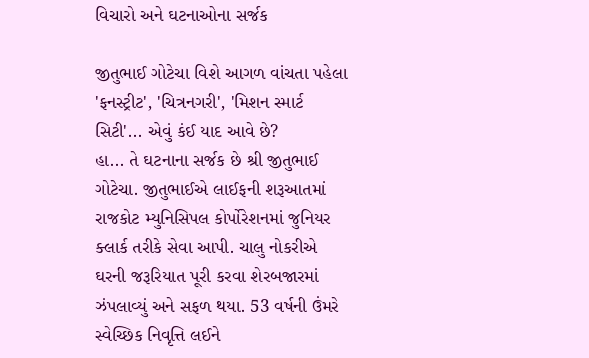વિચારો અને ઘટનાઓના સર્જક

જીતુભાઈ ગોટેચા વિશે આગળ વાંચતા પહેલા 'ફનસ્ટ્રીટ', 'ચિત્રનગરી', 'મિશન સ્માર્ટ સિટી'... એવું કંઈ યાદ આવે છે?
હા... તે ઘટનાના સર્જક છે શ્રી જીતુભાઈ ગોટેચા. જીતુભાઈએ લાઈફની શરૂઆતમાં રાજકોટ મ્યુનિસિપલ કોર્પોરેશનમાં જુનિયર ક્લાર્ક તરીકે સેવા આપી. ચાલુ નોકરીએ ઘરની જરૂરિયાત પૂરી કરવા શેરબજારમાં ઝંપલાવ્યું અને સફળ થયા. 53 વર્ષની ઉંમરે સ્વેચ્છિક નિવૃત્તિ લઈને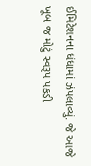ઈમિટેશનના ધંધામાં ઝંપલાવ્યું. જે આજે ખૂબ જ મોટું સ્વરૂપ પકડી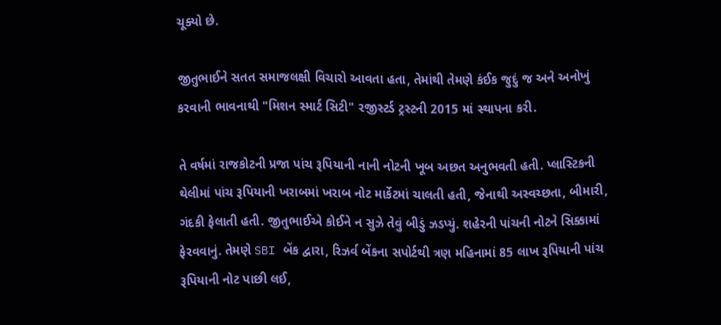ચૂક્યો છે.

જીતુભાઈને સતત સમાજલક્ષી વિચારો આવતા હતા, તેમાંથી તેમણે કંઈક જુદું જ અને અનોખું કરવાની ભાવનાથી "મિશન સ્માર્ટ સિટી" રજીસ્ટર્ડ ટ્રસ્ટની 2015 માં સ્થાપના કરી.

તે વર્ષમાં રાજકોટની પ્રજા પાંચ રૂપિયાની નાની નોટની ખૂબ અછત અનુભવતી હતી. પ્લાસ્ટિકની થેલીમાં પાંચ રૂપિયાની ખરાબમાં ખરાબ નોટ માર્કેટમાં ચાલતી હતી, જેનાથી અસ્વચ્છતા, બીમારી, ગંદકી ફેલાતી હતી. જીતુભાઈએ કોઈને ન સુઝે તેવું બીડું ઝડપ્યું. શહેરની પાંચની નોટને સિક્કામાં ફેરવવાનું. તેમણે SBI બેંક દ્વારા, રિઝર્વ બેંકના સપોર્ટથી ત્રણ મહિનામાં 85 લાખ રૂપિયાની પાંચ રૂપિયાની નોટ પાછી લઈ,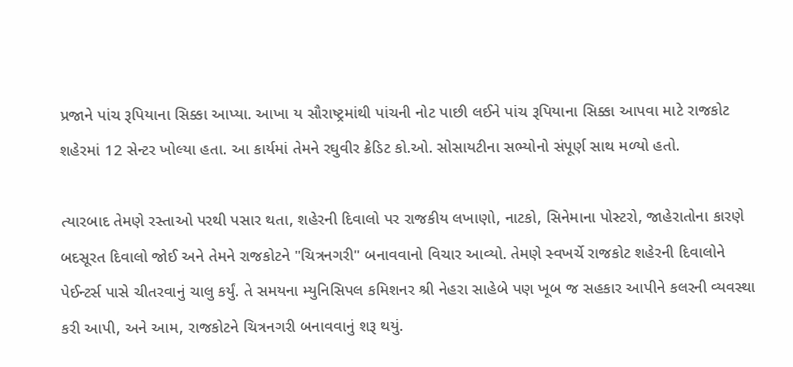પ્રજાને પાંચ રૂપિયાના સિક્કા આપ્યા. આખા ય સૌરાષ્ટ્રમાંથી પાંચની નોટ પાછી લઈને પાંચ રૂપિયાના સિક્કા આપવા માટે રાજકોટ શહેરમાં 12 સેન્ટર ખોલ્યા હતા. આ કાર્યમાં તેમને રઘુવીર ક્રેડિટ કો.ઓ. સોસાયટીના સભ્યોનો સંપૂર્ણ સાથ મળ્યો હતો.

ત્યારબાદ તેમણે રસ્તાઓ પરથી પસાર થતા, શહેરની દિવાલો પર રાજકીય લખાણો, નાટકો, સિનેમાના પોસ્ટરો, જાહેરાતોના કારણે બદસૂરત દિવાલો જોઈ અને તેમને રાજકોટને "ચિત્રનગરી" બનાવવાનો વિચાર આવ્યો. તેમણે સ્વખર્ચે રાજકોટ શહેરની દિવાલોને પેઈન્ટર્સ પાસે ચીતરવાનું ચાલુ કર્યું. તે સમયના મ્યુનિસિપલ કમિશનર શ્રી નેહરા સાહેબે પણ ખૂબ જ સહકાર આપીને કલરની વ્યવસ્થા કરી આપી, અને આમ, રાજકોટને ચિત્રનગરી બનાવવાનું શરૂ થયું.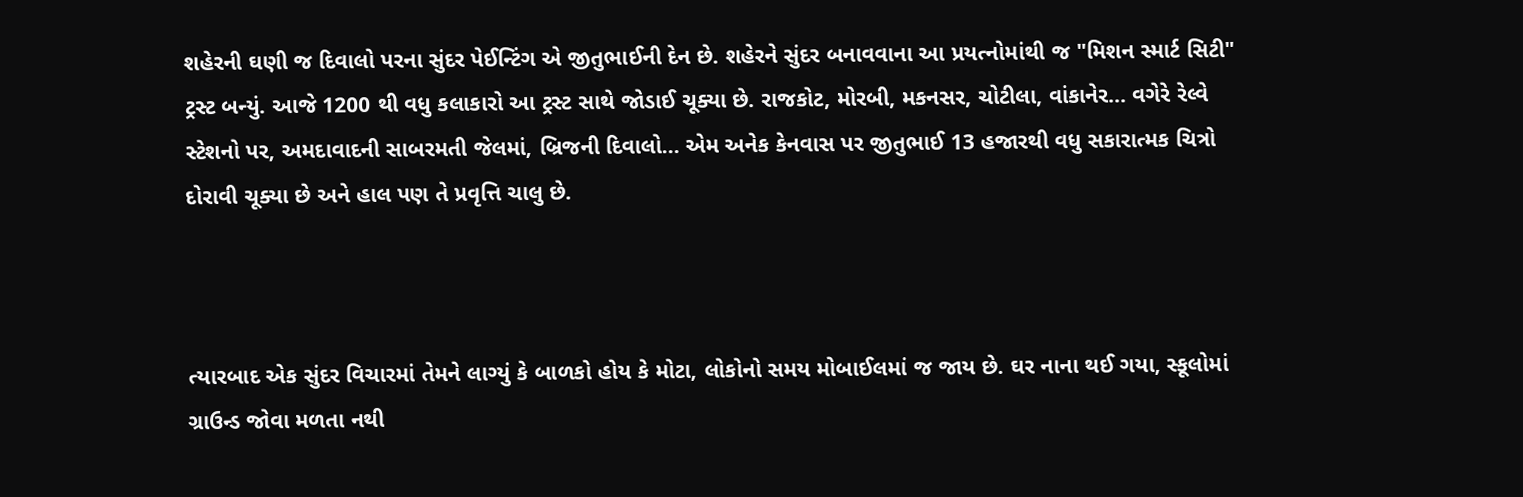શહેરની ઘણી જ દિવાલો પરના સુંદર પેઈન્ટિંગ એ જીતુભાઈની દેન છે. શહેરને સુંદર બનાવવાના આ પ્રયત્નોમાંથી જ "મિશન સ્માર્ટ સિટી" ટ્રસ્ટ બન્યું. આજે 1200 થી વધુ કલાકારો આ ટ્રસ્ટ સાથે જોડાઈ ચૂક્યા છે. રાજકોટ, મોરબી, મકનસર, ચોટીલા, વાંકાનેર... વગેરે રેલ્વે સ્ટેશનો પર, અમદાવાદની સાબરમતી જેલમાં, બ્રિજની દિવાલો... એમ અનેક કેનવાસ પર જીતુભાઈ 13 હજારથી વધુ સકારાત્મક ચિત્રો દોરાવી ચૂક્યા છે અને હાલ પણ તે પ્રવૃત્તિ ચાલુ છે.



ત્યારબાદ એક સુંદર વિચારમાં તેમને લાગ્યું કે બાળકો હોય કે મોટા, લોકોનો સમય મોબાઈલમાં જ જાય છે. ઘર નાના થઈ ગયા, સ્કૂલોમાં ગ્રાઉન્ડ જોવા મળતા નથી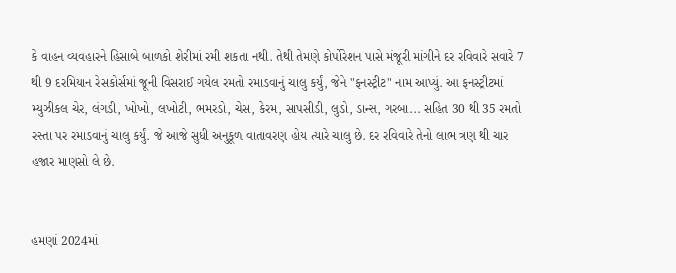કે વાહન વ્યવહારને હિસાબે બાળકો શેરીમાં રમી શકતા નથી. તેથી તેમણે કોર્પોરેશન પાસે મંજૂરી માંગીને દર રવિવારે સવારે 7 થી 9 દરમિયાન રેસકોર્સમાં જૂની વિસરાઈ ગયેલ રમતો રમાડવાનું ચાલુ કર્યું, જેને "ફનસ્ટ્રીટ" નામ આપ્યું. આ ફનસ્ટ્રીટમાં મ્યુઝીકલ ચેર, લંગડી, ખોખો, લખોટી, ભમરડો, ચેસ, કેરમ, સાપસીડી, લુડો, ડાન્સ, ગરબા... સહિત 30 થી 35 રમતો રસ્તા પર રમાડવાનું ચાલુ કર્યું. જે આજે સુધી અનુકૂળ વાતાવરણ હોય ત્યારે ચાલુ છે. દર રવિવારે તેનો લાભ ત્રણ થી ચાર હજાર માણસો લે છે.


હમણાં 2024માં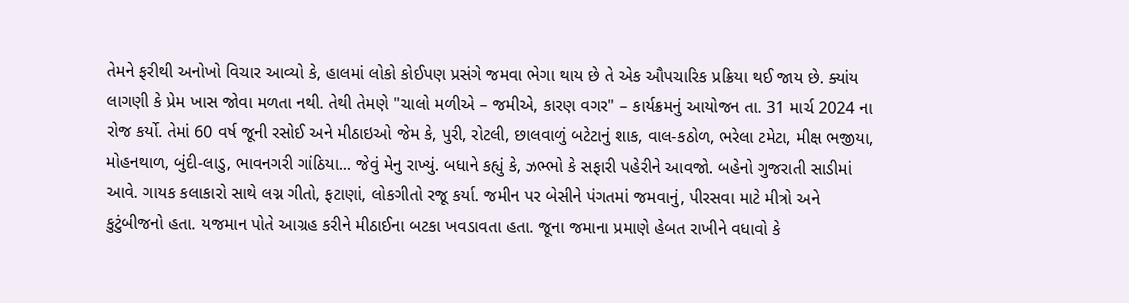તેમને ફરીથી અનોખો વિચાર આવ્યો કે, હાલમાં લોકો કોઈપણ પ્રસંગે જમવા ભેગા થાય છે તે એક ઔપચારિક પ્રક્રિયા થઈ જાય છે. ક્યાંય લાગણી કે પ્રેમ ખાસ જોવા મળતા નથી. તેથી તેમણે "ચાલો મળીએ – જમીએ, કારણ વગર" – કાર્યક્રમનું આયોજન તા. 31 માર્ચ 2024 ના રોજ કર્યો. તેમાં 60 વર્ષ જૂની રસોઈ અને મીઠાઇઓ જેમ કે, પુરી, રોટલી, છાલવાળું બટેટાનું શાક, વાલ-કઠોળ, ભરેલા ટમેટા, મીક્ષ ભજીયા, મોહનથાળ, બુંદી-લાડુ, ભાવનગરી ગાંઠિયા... જેવું મેનુ રાખ્યું. બધાને કહ્યું કે, ઝભ્ભો કે સફારી પહેરીને આવજો. બહેનો ગુજરાતી સાડીમાં આવે. ગાયક કલાકારો સાથે લગ્ન ગીતો, ફટાણાં, લોકગીતો રજૂ કર્યા. જમીન પર બેસીને પંગતમાં જમવાનું, પીરસવા માટે મીત્રો અને કુટુંબીજનો હતા. યજમાન પોતે આગ્રહ કરીને મીઠાઈના બટકા ખવડાવતા હતા. જૂના જમાના પ્રમાણે હેબત રાખીને વધાવો કે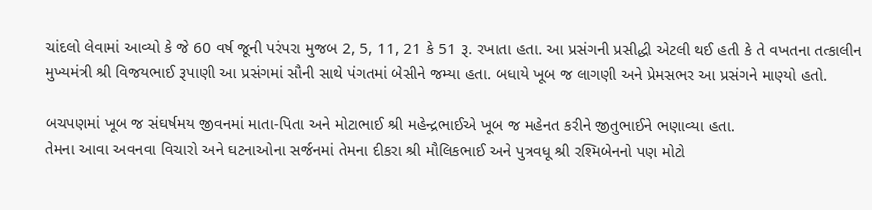ચાંદલો લેવામાં આવ્યો કે જે 60 વર્ષ જૂની પરંપરા મુજબ 2, 5, 11, 21 કે 51 રૂ. રખાતા હતા. આ પ્રસંગની પ્રસીદ્ધી એટલી થઈ હતી કે તે વખતના તત્કાલીન મુખ્યમંત્રી શ્રી વિજયભાઈ રૂપાણી આ પ્રસંગમાં સૌની સાથે પંગતમાં બેસીને જમ્યા હતા. બધાયે ખૂબ જ લાગણી અને પ્રેમસભર આ પ્રસંગને માણ્યો હતો.

બચપણમાં ખૂબ જ સંઘર્ષમય જીવનમાં માતા-પિતા અને મોટાભાઈ શ્રી મહેન્દ્રભાઈએ ખૂબ જ મહેનત કરીને જીતુભાઈને ભણાવ્યા હતા.
તેમના આવા અવનવા વિચારો અને ઘટનાઓના સર્જનમાં તેમના દીકરા શ્રી મૌલિકભાઈ અને પુત્રવધૂ શ્રી રશ્મિબેનનો પણ મોટો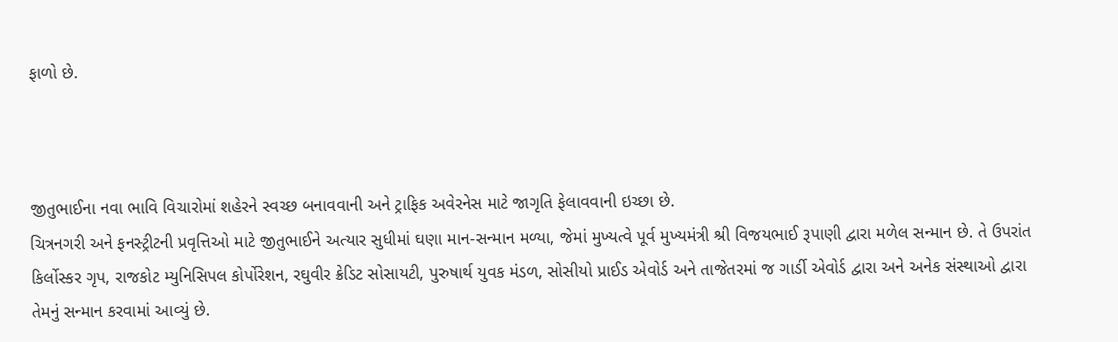ફાળો છે.



જીતુભાઈના નવા ભાવિ વિચારોમાં શહેરને સ્વચ્છ બનાવવાની અને ટ્રાફિક અવેરનેસ માટે જાગૃતિ ફેલાવવાની ઇચ્છા છે.
ચિત્રનગરી અને ફનસ્ટ્રીટની પ્રવૃત્તિઓ માટે જીતુભાઈને અત્યાર સુધીમાં ઘણા માન-સન્માન મળ્યા, જેમાં મુખ્યત્વે પૂર્વ મુખ્યમંત્રી શ્રી વિજયભાઈ રૂપાણી દ્વારા મળેલ સન્માન છે. તે ઉપરાંત કિર્લોસ્કર ગૃપ, રાજકોટ મ્યુનિસિપલ કોર્પોરેશન, રઘુવીર ક્રેડિટ સોસાયટી, પુરુષાર્થ યુવક મંડળ, સોસીયો પ્રાઈડ એવોર્ડ અને તાજેતરમાં જ ગાર્ડી એવોર્ડ દ્વારા અને અનેક સંસ્થાઓ દ્વારા તેમનું સન્માન કરવામાં આવ્યું છે.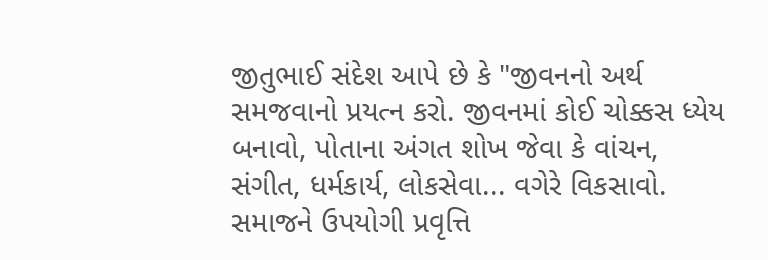જીતુભાઈ સંદેશ આપે છે કે "જીવનનો અર્થ સમજવાનો પ્રયત્ન કરો. જીવનમાં કોઈ ચોક્કસ ધ્યેય બનાવો, પોતાના અંગત શોખ જેવા કે વાંચન, સંગીત, ધર્મકાર્ય, લોકસેવા... વગેરે વિકસાવો. સમાજને ઉપયોગી પ્રવૃત્તિ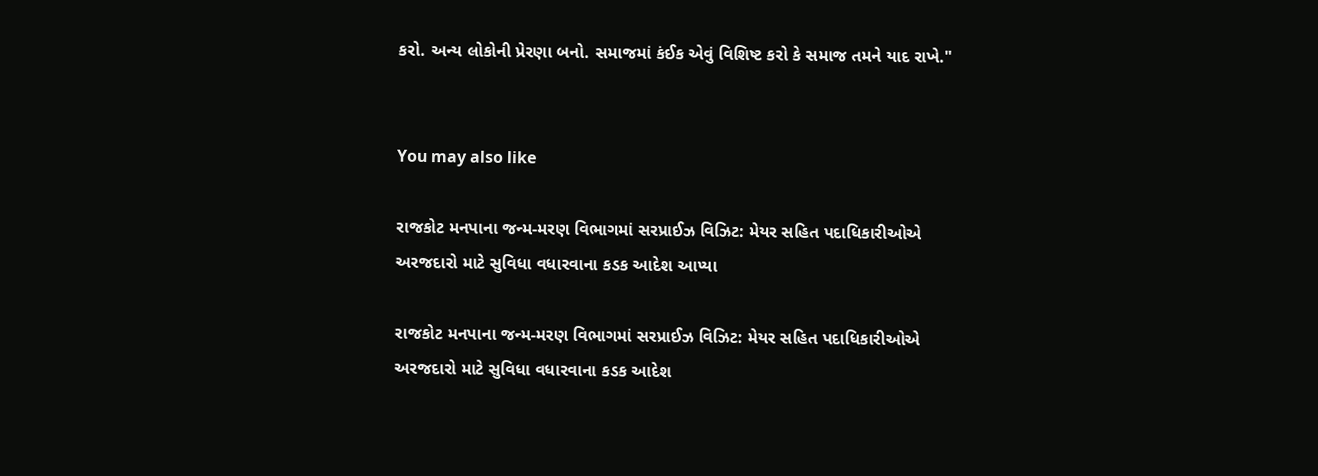કરો. અન્ય લોકોની પ્રેરણા બનો. સમાજમાં કંઈક એવું વિશિષ્ટ કરો કે સમાજ તમને યાદ રાખે."


You may also like

રાજકોટ મનપાના જન્મ-મરણ વિભાગમાં સરપ્રાઈઝ વિઝિટ: મેયર સહિત પદાધિકારીઓએ અરજદારો માટે સુવિધા વધારવાના કડક આદેશ આપ્યા

રાજકોટ મનપાના જન્મ-મરણ વિભાગમાં સરપ્રાઈઝ વિઝિટ: મેયર સહિત પદાધિકારીઓએ અરજદારો માટે સુવિધા વધારવાના કડક આદેશ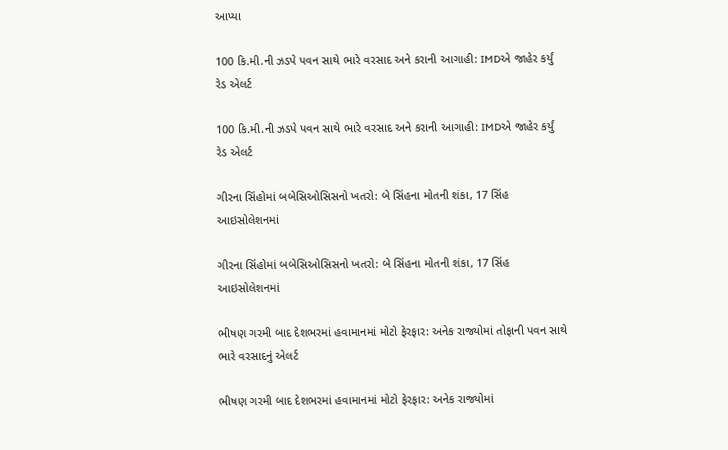આપ્યા

100 કિ.મી.ની ઝડપે પવન સાથે ભારે વરસાદ અને કરાની આગાહી: IMDએ જાહેર કર્યું રેડ એલર્ટ

100 કિ.મી.ની ઝડપે પવન સાથે ભારે વરસાદ અને કરાની આગાહી: IMDએ જાહેર કર્યું રેડ એલર્ટ

ગીરના સિંહોમાં બબેસિઓસિસનો ખતરો: બે સિંહના મોતની શંકા, 17 સિંહ આઇસોલેશનમાં

ગીરના સિંહોમાં બબેસિઓસિસનો ખતરો: બે સિંહના મોતની શંકા, 17 સિંહ આઇસોલેશનમાં

ભીષણ ગરમી બાદ દેશભરમાં હવામાનમાં મોટો ફેરફાર: અનેક રાજ્યોમાં તોફાની પવન સાથે ભારે વરસાદનું એલર્ટ

ભીષણ ગરમી બાદ દેશભરમાં હવામાનમાં મોટો ફેરફાર: અનેક રાજ્યોમાં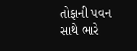તોફાની પવન સાથે ભારે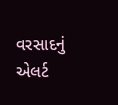વરસાદનું એલર્ટ